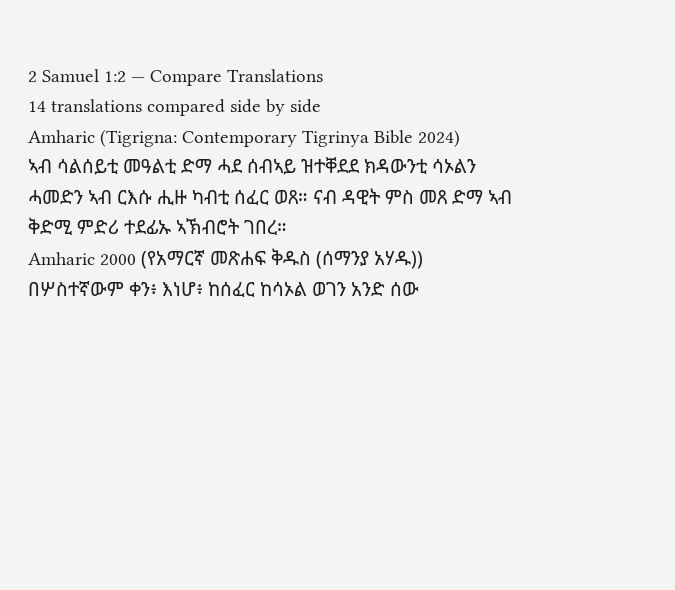2 Samuel 1:2 — Compare Translations
14 translations compared side by side
Amharic (Tigrigna: Contemporary Tigrinya Bible 2024)
ኣብ ሳልሰይቲ መዓልቲ ድማ ሓደ ሰብኣይ ዝተቐደደ ክዳውንቲ ሳኦልን ሓመድን ኣብ ርእሱ ሒዙ ካብቲ ሰፈር ወጸ። ናብ ዳዊት ምስ መጸ ድማ ኣብ ቅድሚ ምድሪ ተደፊኡ ኣኽብሮት ገበረ።
Amharic 2000 (የአማርኛ መጽሐፍ ቅዱስ (ሰማንያ አሃዱ))
በሦስተኛውም ቀን፥ እነሆ፥ ከሰፈር ከሳኦል ወገን አንድ ሰው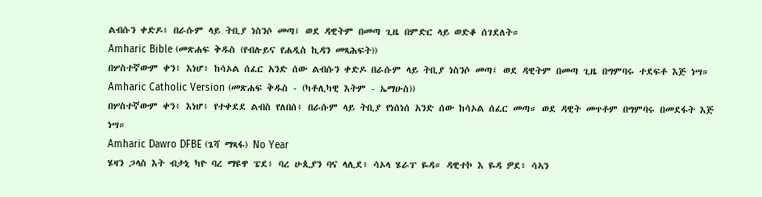ልብሱን ቀድዶ፥ በራሱም ላይ ትቢያ ነስንሶ መጣ፤ ወደ ዳዊትም በመጣ ጊዜ በምድር ላይ ወድቆ ሰገደለት።
Amharic Bible (መጽሐፍ ቅዱስ (የብሉይና የሐዲስ ኪዳን መጻሕፍት))
በሦስተኛውም ቀን፥ እነሆ፥ ከሳኦል ሰፈር አንድ ሰው ልብሱን ቀድዶ በራሱም ላይ ትቢያ ነስንሶ መጣ፤ ወደ ዳዊትም በመጣ ጊዜ በግምባሩ ተደፍቶ እጅ ነሣ።
Amharic Catholic Version (መጽሐፍ ቅዱስ - (ካቶሊካዊ እትም - ኤማሁስ))
በሦስተኛውም ቀን፥ እነሆ፥ የተቀደደ ልብስ የለበሰ፥ በራሱም ላይ ትቢያ የነሰነሰ አንድ ሰው ከሳኦል ሰፈር መጣ። ወደ ዳዊት መጥቶም በግምባሩ በመደፋት እጅ ነሣ።
Amharic Dawro DFBE (ጌሻ ማጻፋ) No Year
ሄዛን ጋላስ እት ብታኒ ካዮ ባረ ማዩዋ ፔደ፥ ባረ ሁጲያን ባና ላሊደ፥ ሳኦላ ሄራፐ ዬዳ። ዳዊተኮ እ ዬዳ ዎደ፥ ሳኣን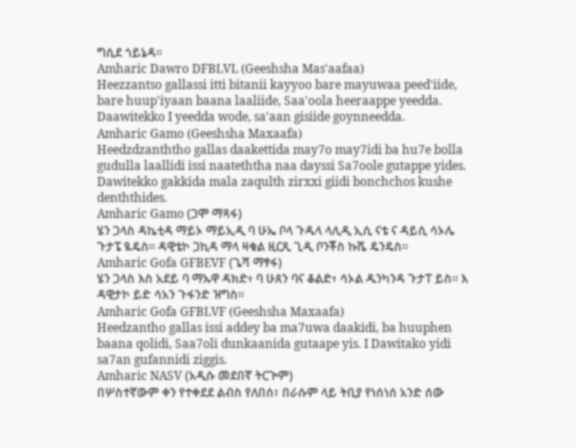ግሲደ ጎይኔዳ።
Amharic Dawro DFBLVL (Geeshsha Mas'aafaa)
Heezzantso gallassi itti bitanii kayyoo bare mayuwaa peed'iide, bare huup'iyaan baana laaliide, Saa'oola heeraappe yeedda. Daawitekko I yeedda wode, sa'aan gisiide goynneedda.
Amharic Gamo (Geeshsha Maxaafa)
Heedzdzanththo gallas daakettida may7o may7idi ba hu7e bolla gudulla laallidi issi naateththa naa dayssi Sa7oole gutappe yides. Dawitekko gakkida mala zaqulth zirxxi giidi bonchchos kushe denththides.
Amharic Gamo (ጋሞ ማጻፋ)
ሄን ጋላስ ዳኬቲዳ ማይኦ ማይኢዲ ባ ሁኤ ቦላ ጉዱላ ላሊዲ ኢሲ ናቴ ና ዳይሲ ሳኦሌ ጉታፔ ዪዴስ። ዳዊቴኮ ጋኪዳ ማላ ዛቁል ዚርጺ ጊዲ ቦንቾስ ኩሼ ዴንዴስ።
Amharic Gofa GFBEVF (ጌሻ ማፃፋ)
ሄን ጋላስ እስ አደይ ባ ማኡዋ ዳክድ፥ ባ ሁጰን ባና ቆልድ፥ ሳኦል ዱንካንዳ ጉታፐ ይስ። እ ዳዊታኮ ይድ ሳአን ጉፋንድ ዝግስ።
Amharic Gofa GFBLVF (Geeshsha Maxaafa)
Heedzantho gallas issi addey ba ma7uwa daakidi, ba huuphen baana qolidi, Saa7oli dunkaanida gutaape yis. I Dawitako yidi sa7an gufannidi ziggis.
Amharic NASV (አዲሱ መደበኛ ትርጒም)
በሦስተኛውም ቀን የተቀደደ ልብስ የለበሰ፣ በራሱም ላይ ትቢያ የነሰነሰ አንድ ሰው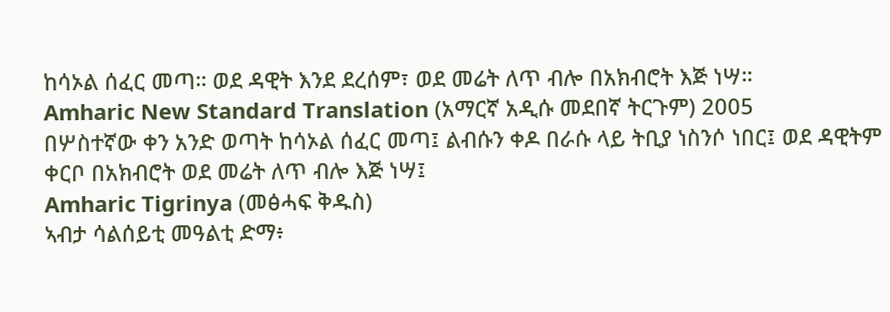ከሳኦል ሰፈር መጣ። ወደ ዳዊት እንደ ደረሰም፣ ወደ መሬት ለጥ ብሎ በአክብሮት እጅ ነሣ።
Amharic New Standard Translation (አማርኛ አዲሱ መደበኛ ትርጉም) 2005
በሦስተኛው ቀን አንድ ወጣት ከሳኦል ሰፈር መጣ፤ ልብሱን ቀዶ በራሱ ላይ ትቢያ ነስንሶ ነበር፤ ወደ ዳዊትም ቀርቦ በአክብሮት ወደ መሬት ለጥ ብሎ እጅ ነሣ፤
Amharic Tigrinya (መፅሓፍ ቅዱስ)
ኣብታ ሳልሰይቲ መዓልቲ ድማ፥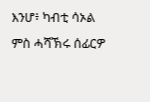እንሆ፥ ካብቲ ሳኦል ምስ ሓሻኽሩ ሰፊርዎ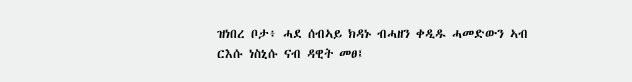ዝነበረ ቦታ፥ ሓደ ሰብኣይ ክዳኑ ብሓዘን ቀዲዱ ሓመድውን ኣብ ርእሱ ነስኒሱ ናብ ዳዊት መፀ፤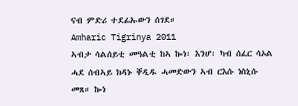ናብ ምድሪ ተደፊኡውን ሰገደ።
Amharic Tigrinya 2011
ኣብታ ሳልሰይቲ መዓልቲ ከኣ ኰነ፡ እንሆ፡ ካብ ሰፈር ሳኦል ሓደ ሰብኣይ ክዳኑ ቐዲዱ ሓመድውን ኣብ ርእሱ ነስኒሱ መጸ። ኰነ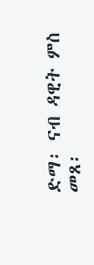ድማ፡ ናብ ዳዊት ምስ መጸ፡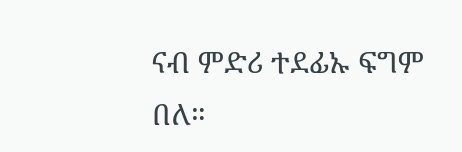ናብ ምድሪ ተደፊኡ ፍግም በለ።